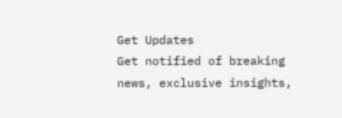Get Updates
Get notified of breaking news, exclusive insights,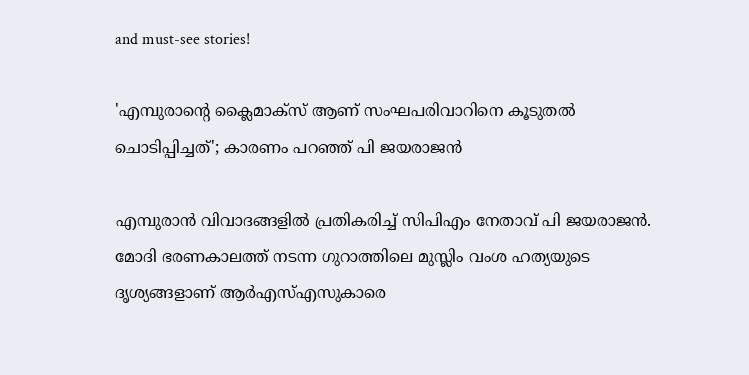and must-see stories!

'എമ്പുരാന്റെ ക്ലൈമാക്സ് ആണ് സംഘപരിവാറിനെ കൂടുതൽ ചൊടിപ്പിച്ചത്'; കാരണം പറഞ്ഞ് പി ജയരാജൻ

എമ്പുരാൻ വിവാദങ്ങളിൽ പ്രതികരിച്ച് സിപിഎം നേതാവ് പി ജയരാജൻ. മോദി ഭരണകാലത്ത് നടന്ന ഗുറാത്തിലെ മുസ്ലിം വംശ ഹത്യയുടെ ദൃശ്യങ്ങളാണ് ആർഎസ്എസുകാരെ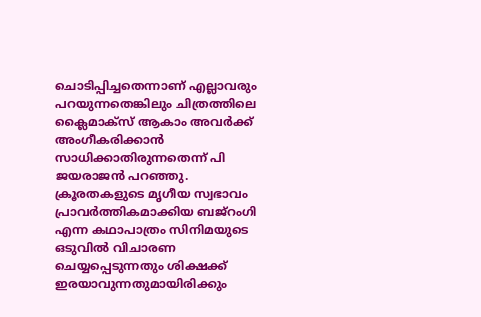ചൊടിപ്പിച്ചതെന്നാണ് എല്ലാവരും പറയുന്നതെങ്കിലും ചിത്രത്തിലെ ക്ലൈമാക്സ് ആകാം അവർക്ക് അംഗീകരിക്കാൻ സാധിക്കാതിരുന്നതെന്ന് പി ജയരാജൻ പറഞ്ഞു. ക്രൂരതകളുടെ മൃഗീയ സ്വഭാവം പ്രാവർത്തികമാക്കിയ ബജ്റംഗി എന്ന കഥാപാത്രം സിനിമയുടെ ഒടുവിൽ വിചാരണ ചെയ്യപ്പെടുന്നതും ശിക്ഷക്ക് ഇരയാവുന്നതുമായിരിക്കും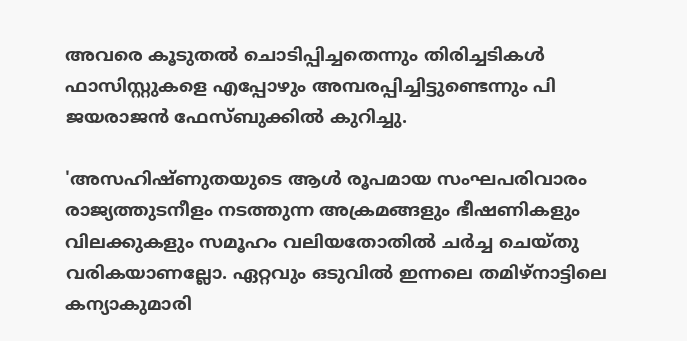അവരെ കൂടുതൽ ചൊടിപ്പിച്ചതെന്നും തിരിച്ചടികൾ ഫാസിസ്റ്റുകളെ എപ്പോഴും അമ്പരപ്പിച്ചിട്ടുണ്ടെന്നും പി ജയരാജൻ ഫേസ്ബുക്കിൽ കുറിച്ചു.

'അസഹിഷ്ണുതയുടെ ആൾ രൂപമായ സംഘപരിവാരം രാജ്യത്തുടനീളം നടത്തുന്ന അക്രമങ്ങളും ഭീഷണികളും വിലക്കുകളും സമൂഹം വലിയതോതിൽ ചർച്ച ചെയ്തു വരികയാണല്ലോ. ഏറ്റവും ഒടുവിൽ ഇന്നലെ തമിഴ്നാട്ടിലെ കന്യാകുമാരി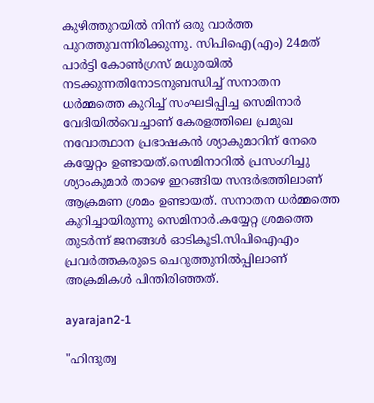കുഴിത്തുറയിൽ നിന്ന് ഒരു വാർത്ത പുറത്തുവന്നിരിക്കുന്നു. സിപിഐ(എം) 24മത് പാർട്ടി കോൺഗ്രസ് മധുരയിൽ നടക്കുന്നതിനോടനുബന്ധിച്ച് സനാതന ധർമ്മത്തെ കുറിച്ച് സംഘടിപ്പിച്ച സെമിനാർ വേദിയിൽവെച്ചാണ് കേരളത്തിലെ പ്രമുഖ നവോത്ഥാന പ്രഭാഷകൻ ശ്യാകുമാറിന് നേരെ കയ്യേറ്റം ഉണ്ടായത്.സെമിനാറിൽ പ്രസംഗിച്ചു ശ്യാംകുമാർ താഴെ ഇറങ്ങിയ സന്ദർഭത്തിലാണ് ആക്രമണ ശ്രമം ഉണ്ടായത്. സനാതന ധർമ്മത്തെ കുറിച്ചായിരുന്നു സെമിനാർ.കയ്യേറ്റ ശ്രമത്തെ തുടർന്ന് ജനങ്ങൾ ഓടികൂടി.സിപിഐഎം പ്രവർത്തകരുടെ ചെറുത്തുനിൽപ്പിലാണ് അക്രമികൾ പിന്തിരിഞ്ഞത്.

ayarajan2-1

"ഹിന്ദുത്വ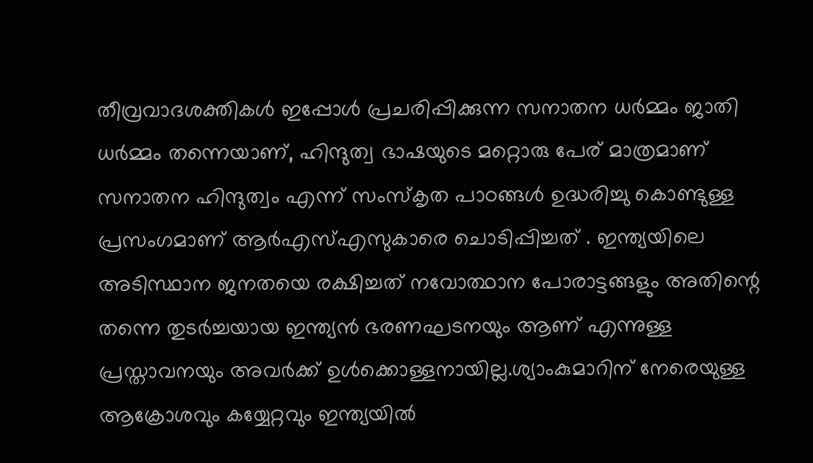തീവ്രവാദശക്തികൾ ഇപ്പോൾ പ്രചരിപ്പിക്കുന്ന സനാതന ധർമ്മം ജാതി ധർമ്മം തന്നെയാണ്, ഹിന്ദുത്വ ഭാഷയുടെ മറ്റൊരു പേര് മാത്രമാണ് സനാതന ഹിന്ദുത്വം എന്ന് സംസ്കൃത പാഠങ്ങൾ ഉദ്ധരിച്ചു കൊണ്ടുള്ള പ്രസംഗമാണ് ആർഎസ്എസുകാരെ ചൊടിപ്പിച്ചത് . ഇന്ത്യയിലെ അടിസ്ഥാന ജനതയെ രക്ഷിച്ചത് നവോത്ഥാന പോരാട്ടങ്ങളും അതിന്റെ തന്നെ തുടർച്ചയായ ഇന്ത്യൻ ഭരണഘടനയും ആണ് എന്നുള്ള പ്രസ്താവനയും അവർക്ക് ഉൾക്കൊള്ളനായില്ല.ശ്യാംകുമാറിന് നേരെയുള്ള ആക്രോശവും കയ്യേറ്റവും ഇന്ത്യയിൽ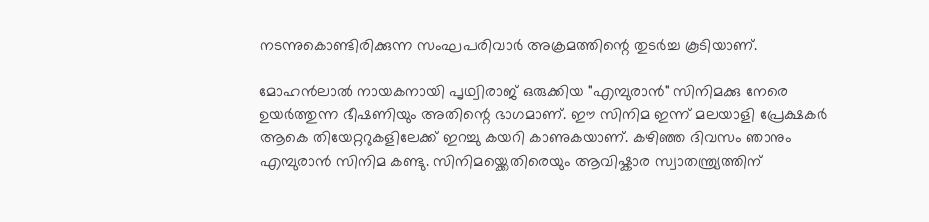നടന്നുകൊണ്ടിരിക്കുന്ന സംഘപരിവാർ അക്രമത്തിന്റെ തുടർച്ച കൂടിയാണ്.

മോഹൻലാൽ നായകനായി പൃഥ്വിരാജ് ഒരുക്കിയ "എമ്പുരാൻ" സിനിമക്കു നേരെ ഉയർത്തുന്ന ഭീഷണിയും അതിന്റെ ഭാഗമാണ്. ഈ സിനിമ ഇന്ന് മലയാളി പ്രേക്ഷകർ ആകെ തിയേറ്ററുകളിലേക്ക് ഇറച്ചു കയറി കാണുകയാണ്. കഴിഞ്ഞ ദിവസം ഞാനും എമ്പുരാൻ സിനിമ കണ്ടു. സിനിമയ്ക്കെതിരെയും ആവിഷ്കാര സ്വാതന്ത്ര്യത്തിന്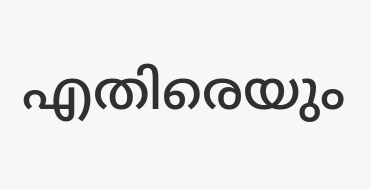എതിരെയും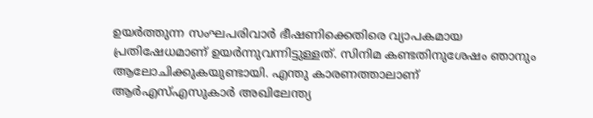ഉയർത്തുന്ന സംഘപരിവാർ ഭീഷണിക്കെതിരെ വ്യാപകമായ പ്രതിഷേധമാണ് ഉയർന്നുവന്നിട്ടുള്ളത്. സിനിമ കണ്ടതിനുശേഷം ഞാനും ആലോചിക്കുകയുണ്ടായി. എന്തു കാരണത്താലാണ് ആർഎസ്എസുകാർ അഖിലേന്ത്യ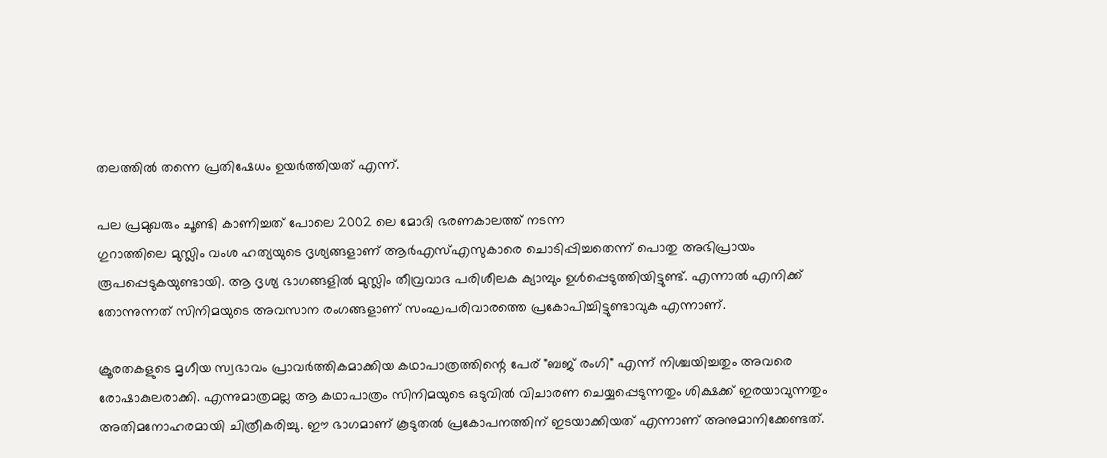തലത്തിൽ തന്നെ പ്രതിഷേധം ഉയർത്തിയത് എന്ന്.

പല പ്രമുഖരും ചൂണ്ടി കാണിച്ചത് പോലെ 2002 ലെ മോദി ഭരണകാലത്ത് നടന്ന
ഗുറാത്തിലെ മുസ്ലിം വംശ ഹത്യയുടെ ദൃശ്യങ്ങളാണ് ആർഎസ്എസുകാരെ ചൊടിപ്പിച്ചതെന്ന് പൊതു അഭിപ്രായം രൂപപ്പെടുകയുണ്ടായി. ആ ദൃശ്യ ഭാഗങ്ങളിൽ മുസ്ലിം തീവ്രവാദ പരിശീലക ക്യാമ്പും ഉൾപ്പെടുത്തിയിട്ടുണ്ട്. എന്നാൽ എനിക്ക് തോന്നുന്നത് സിനിമയുടെ അവസാന രംഗങ്ങളാണ് സംഘപരിവാരത്തെ പ്രകോപിച്ചിട്ടുണ്ടാവുക എന്നാണ്.

ക്രൂരതകളുടെ മൃഗീയ സ്വഭാവം പ്രാവർത്തികമാക്കിയ കഥാപാത്രത്തിന്റെ പേര് "ബജ് രംഗി" എന്ന് നിശ്ചയിച്ചതും അവരെ രോഷാകുലരാക്കി. എന്നുമാത്രമല്ല ആ കഥാപാത്രം സിനിമയുടെ ഒടുവിൽ വിചാരണ ചെയ്യപ്പെടുന്നതും ശിക്ഷക്ക് ഇരയാവുന്നതും അതിമനോഹരമായി ചിത്രീകരിച്ചു. ഈ ഭാഗമാണ് കൂടുതൽ പ്രകോപനത്തിന് ഇടയാക്കിയത് എന്നാണ് അനുമാനിക്കേണ്ടത്.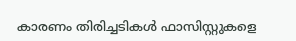കാരണം തിരിച്ചടികൾ ഫാസിസ്റ്റുകളെ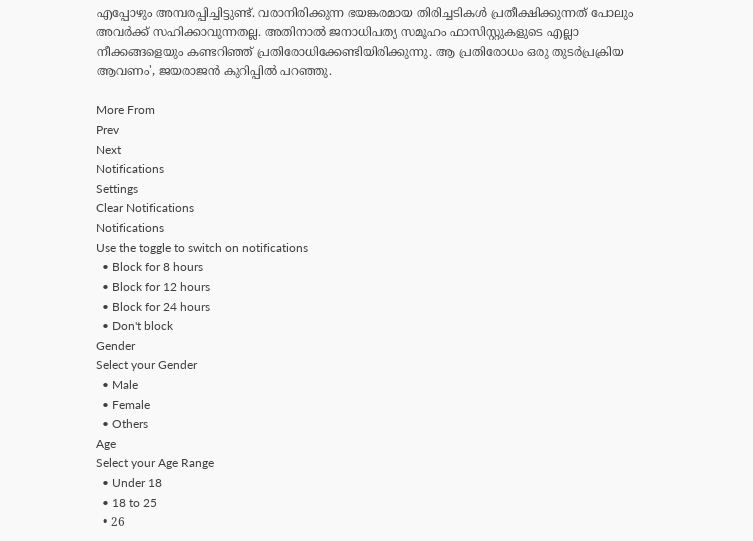എപ്പോഴും അമ്പരപ്പിച്ചിട്ടുണ്ട്. വരാനിരിക്കുന്ന ഭയങ്കരമായ തിരിച്ചടികൾ പ്രതീക്ഷിക്കുന്നത് പോലും അവർക്ക് സഹിക്കാവുന്നതല്ല. അതിനാൽ ജനാധിപത്യ സമൂഹം ഫാസിസ്റ്റുകളുടെ എല്ലാ നീക്കങ്ങളെയും കണ്ടറിഞ്ഞ് പ്രതിരോധിക്കേണ്ടിയിരിക്കുന്നു. ആ പ്രതിരോധം ഒരു തുടർപ്രക്രിയ ആവണം', ജയരാജൻ കുറിപ്പിൽ പറഞ്ഞു.

More From
Prev
Next
Notifications
Settings
Clear Notifications
Notifications
Use the toggle to switch on notifications
  • Block for 8 hours
  • Block for 12 hours
  • Block for 24 hours
  • Don't block
Gender
Select your Gender
  • Male
  • Female
  • Others
Age
Select your Age Range
  • Under 18
  • 18 to 25
  • 26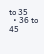to 35
  • 36 to 45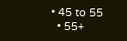• 45 to 55
  • 55+